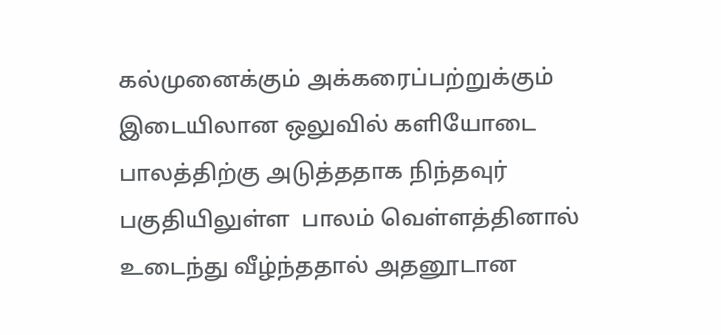கல்முனைக்கும் அக்கரைப்பற்றுக்கும் இடையிலான ஒலுவில் களியோடை பாலத்திற்கு அடுத்ததாக நிந்தவுர் பகுதியிலுள்ள  பாலம் வெள்ளத்தினால் உடைந்து வீழ்ந்ததால் அதனூடான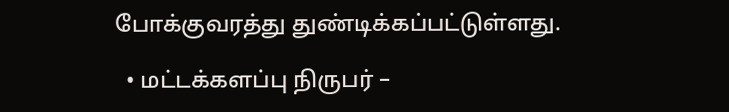போக்குவரத்து துண்டிக்கப்பட்டுள்ளது.

  • மட்டக்களப்பு நிருபர் –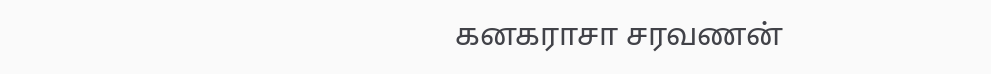கனகராசா சரவணன்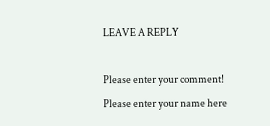LEAVE A REPLY

Please enter your comment!
Please enter your name here